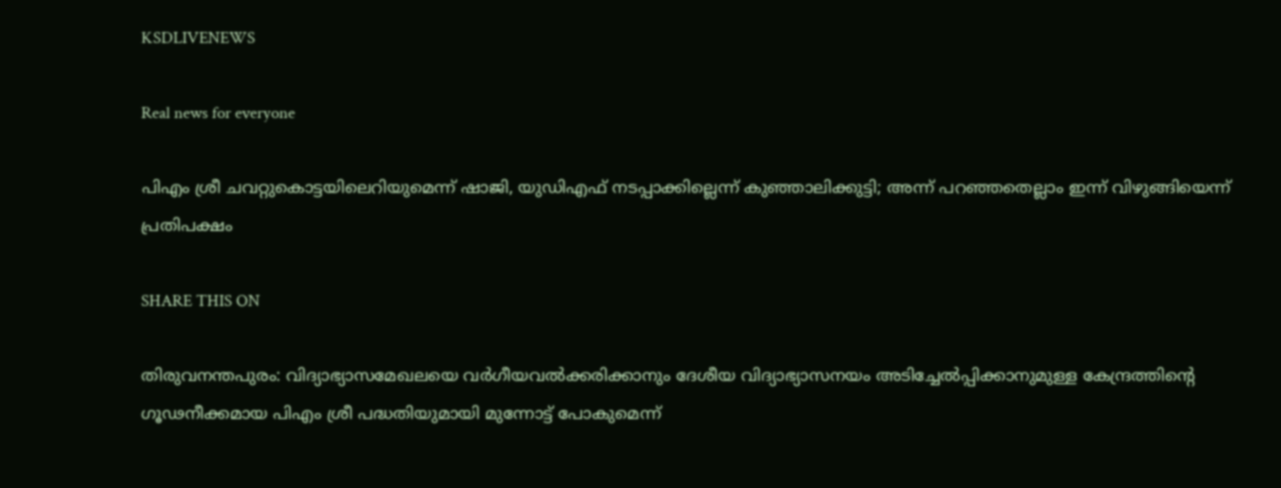KSDLIVENEWS

Real news for everyone

പിഎം ശ്രീ ചവറ്റുകൊട്ടയിലെറിയുമെന്ന് ഷാജി, യുഡിഎഫ് നടപ്പാക്കില്ലെന്ന് കുഞ്ഞാലിക്കുട്ടി; അന്ന് പറഞ്ഞതെല്ലാം ഇന്ന് വിഴുങ്ങിയെന്ന് പ്രതിപക്ഷം

SHARE THIS ON

തിരുവനന്തപുരം: വിദ്യാഭ്യാസമേഖലയെ വർഗീയവൽക്കരിക്കാനും ദേശീയ വിദ്യാഭ്യാസനയം അടിച്ചേൽപ്പിക്കാനുമുള്ള കേന്ദ്രത്തിന്റെ ഗൂഢനീക്കമായ പിഎം ശ്രീ പദ്ധതിയുമായി മുന്നോട്ട് പോകുമെന്ന്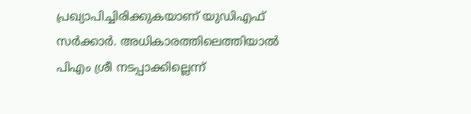പ്രഖ്യാപിച്ചിരിക്കുകയാണ് യുഡിഎഫ് സർക്കാർ. അധികാരത്തിലെത്തിയാൽ പിഎം ശ്രീ നടപ്പാക്കില്ലെന്ന്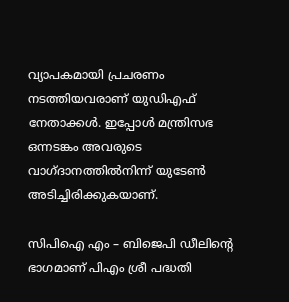വ്യാപകമായി പ്രചരണം നടത്തിയവരാണ് യുഡിഎഫ് നേതാക്കൾ. ഇപ്പോൾ മന്ത്രിസഭ ഒന്നടങ്കം അവരുടെ വാഗ്ദാനത്തിൽനിന്ന് യുടേൺ അടിച്ചിരിക്കുകയാണ്.

സിപിഐ എം – ബിജെപി ഡീലിന്റെ ഭാഗമാണ് പിഎം ശ്രീ പദ്ധതി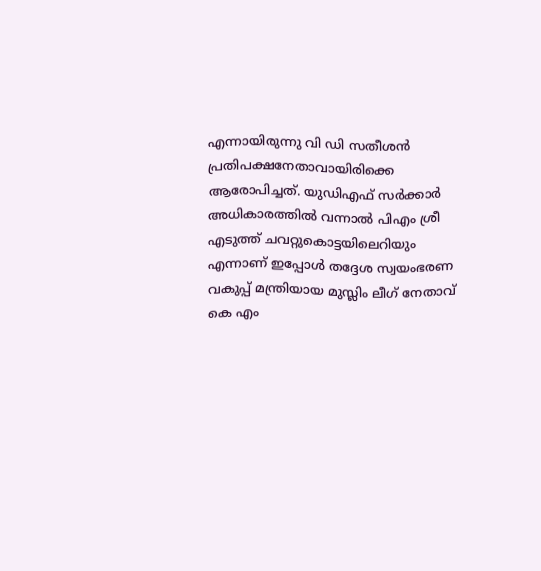എന്നായിരുന്നു വി ഡി സതീശൻ പ്രതിപക്ഷനേതാവായിരിക്കെ ആരോപിച്ചത്. യുഡിഎഫ് സർക്കാർ അധികാരത്തിൽ വന്നാൽ പിഎം ശ്രീ എടുത്ത് ചവറ്റുകൊട്ടയിലെറിയും എന്നാണ് ഇപ്പോൾ തദ്ദേശ സ്വയംഭരണ വകുപ്പ് മന്ത്രിയായ മുസ്ലിം ലീഗ് നേതാവ് കെ എം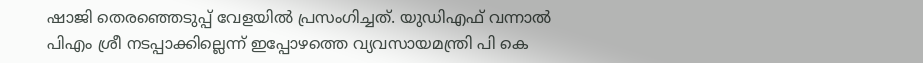ഷാജി തെരഞ്ഞെടുപ്പ് വേളയിൽ പ്രസംഗിച്ചത്. യുഡിഎഫ് വന്നാൽ പിഎം ശ്രീ നടപ്പാക്കില്ലെന്ന് ഇപ്പോഴത്തെ വ്യവസായമന്ത്രി പി കെ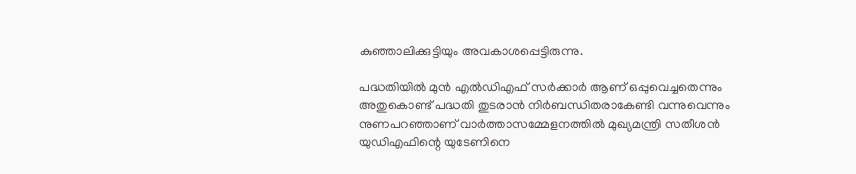കുഞ്ഞാലിക്കുട്ടിയും അവകാശപ്പെട്ടിരുന്നു.

പദ്ധതിയില്‍ മുൻ എൽഡിഎഫ് സർക്കാർ ആണ് ഒപ്പുവെച്ചതെന്നും അതുകൊണ്ട് പദ്ധതി തുടരാൻ നിർബന്ധിതരാകേണ്ടി വന്നുവെന്നും നുണപറഞ്ഞാണ് വാർത്താസമ്മേളനത്തിൽ മുഖ്യമന്ത്രി സതീശൻ യുഡിഎഫിന്റെ യുടേണിനെ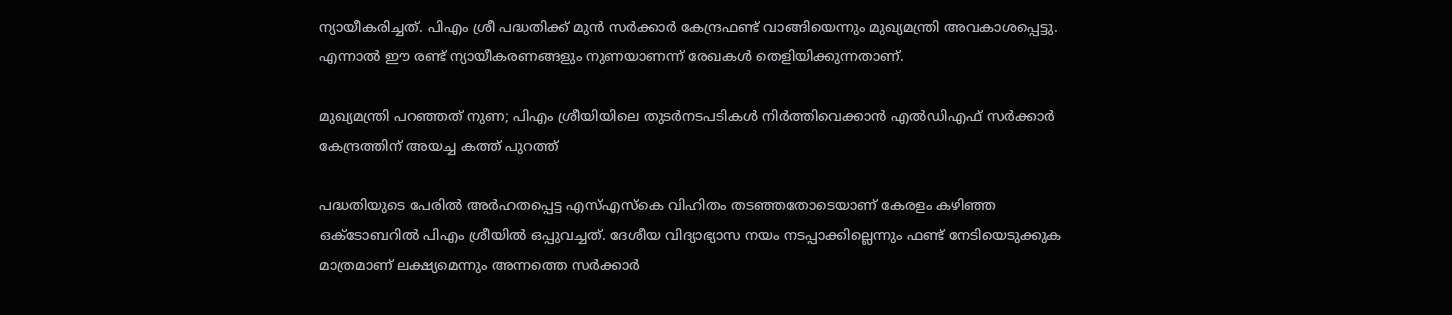ന്യായീകരിച്ചത്. പിഎം ശ്രീ പദ്ധതിക്ക് മുൻ സർക്കാർ കേന്ദ്രഫണ്ട് വാങ്ങിയെന്നും മുഖ്യമന്ത്രി അവകാശപ്പെട്ടു. എന്നാൽ ഈ രണ്ട് ന്യായീകരണങ്ങളും നുണയാണന്ന് രേഖകൾ തെളിയിക്കുന്നതാണ്.

മുഖ്യമന്ത്രി പറഞ്ഞത് നുണ; പിഎം ശ്രീയിയിലെ തുടർനടപടികൾ നിർത്തിവെക്കാൻ എൽഡിഎഫ് സർക്കാർ കേന്ദ്രത്തിന് അയച്ച കത്ത് പുറത്ത്

പദ്ധതിയുടെ പേരിൽ അർഹതപ്പെട്ട എസ്‌എസ്‌കെ വിഹിതം തടഞ്ഞതോടെയാണ്‌ കേരളം കഴിഞ്ഞ ഒക്ടോബറിൽ പിഎം ശ്രീയിൽ ഒപ്പുവച്ചത്‌. ദേശീയ വിദ്യാഭ്യാസ നയം നടപ്പാക്കില്ലെന്നും ഫണ്ട്‌ നേടിയെടുക്കുക മാത്രമാണ്‌ ലക്ഷ്യമെന്നും അന്നത്തെ സർക്കാർ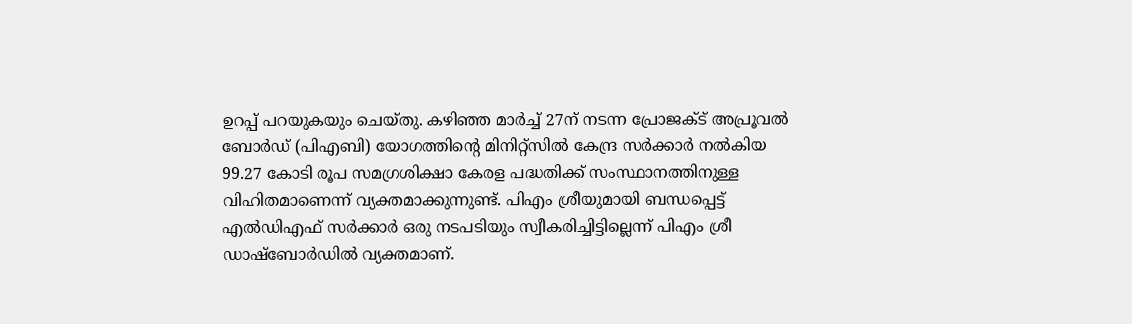ഉറപ്പ്‌ പറയുകയും ചെയ്‌തു. കഴിഞ്ഞ മാർച്ച്‌ 27ന്‌ നടന്ന പ്രോജക്ട്‌ അപ്രൂവൽ ബോർഡ്‌ (പിഎബി) യോഗത്തിന്റെ മിനിറ്റ്‌സിൽ കേന്ദ്ര സർക്കാർ നൽകിയ 99.27 കോടി രൂപ സമഗ്രശിക്ഷാ കേരള പദ്ധതിക്ക് സംസ്ഥാനത്തിനുള്ള വിഹിതമാണെന്ന് വ്യക്തമാക്കുന്നുണ്ട്. പിഎം ശ്രീയുമായി ബന്ധപ്പെട്ട്‌ എൽഡിഎഫ്‌ സർക്കാർ ഒരു നടപടിയും സ്വീകരിച്ചിട്ടില്ലെന്ന്‌ പിഎം ശ്രീ ഡാഷ്ബോർഡിൽ വ്യക്തമാണ്.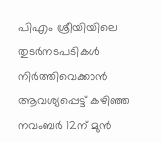പിഎം ശ്രീയിയിലെ തുടർനടപടികൾ നിർത്തിവെക്കാൻ ആവശ്യപ്പെട്ട് കഴിഞ്ഞ നവംബർ 12ന് മുൻ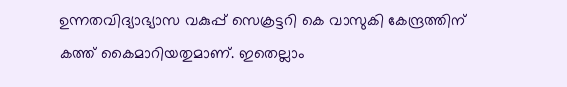ഉന്നതവിദ്യാഭ്യാസ വകുപ്പ് സെക്രട്ടറി കെ വാസുകി കേന്ദ്രത്തിന് കത്ത് കൈമാറിയതുമാണ്. ഇതെല്ലാം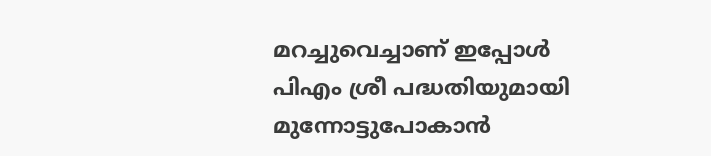മറച്ചുവെച്ചാണ് ഇപ്പോൾ പിഎം ശ്രീ പദ്ധതിയുമായി മുന്നോട്ടുപോകാൻ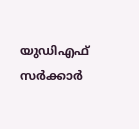യുഡിഎഫ് സർക്കാർ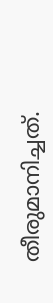തീരുമാനിച്ചത്.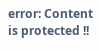error: Content is protected !!